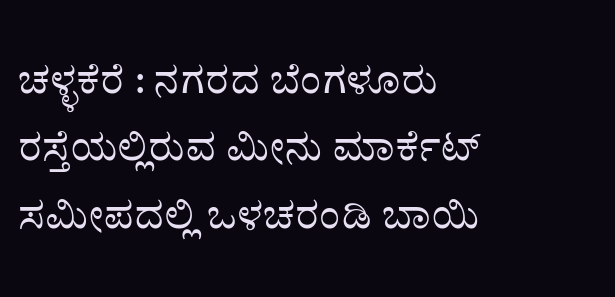ಚಳ್ಳಕೆರೆ : ನಗರದ ಬೆಂಗಳೂರು ರಸ್ತೆಯಲ್ಲಿರುವ ಮೀನು ಮಾರ್ಕೆಟ್ ಸಮೀಪದಲ್ಲಿ ಒಳಚರಂಡಿ ಬಾಯಿ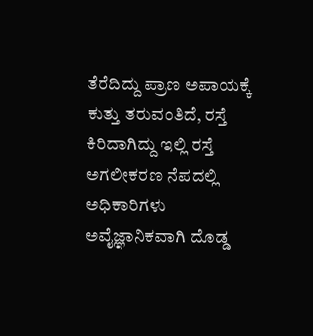ತೆರೆದಿದ್ದು ಪ್ರಾಣ ಅಪಾಯಕ್ಕೆ ಕುತ್ತು ತರುವಂತಿದೆ, ರಸ್ತೆ ಕಿರಿದಾಗಿದ್ದು ಇಲ್ಲಿ ರಸ್ತೆ ಅಗಲೀಕರಣ ನೆಪದಲ್ಲಿ ಅಧಿಕಾರಿಗಳು ಅವೈಜ್ಞಾನಿಕವಾಗಿ ದೊಡ್ಡ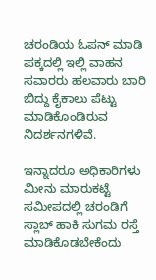ಚರಂಡಿಯ ಓಪನ್ ಮಾಡಿ ಪಕ್ಕದಲ್ಲಿ ಇಲ್ಲಿ ವಾಹನ ಸವಾರರು ಹಲವಾರು ಬಾರಿ ಬಿದ್ದು ಕೈಕಾಲು ಪೆಟ್ಟು ಮಾಡಿಕೊಂಡಿರುವ ನಿದರ್ಶನಗಳಿವೆ.

ಇನ್ನಾದರೂ ಅಧಿಕಾರಿಗಳು ಮೀನು ಮಾರುಕಟ್ಟೆ ಸಮೀಪದಲ್ಲಿ ಚರಂಡಿಗೆ ಸ್ಲಾಬ್ ಹಾಕಿ ಸುಗಮ ರಸ್ತೆ ಮಾಡಿಕೊಡಬೇಕೆಂದು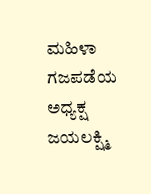ಮಹಿಳಾ ಗಜಪಡೆಯ ಅಧ್ಯಕ್ಷ ಜಯಲಕ್ಷ್ಮಿ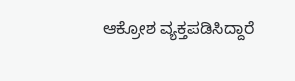ಆಕ್ರೋಶ ವ್ಯಕ್ತಪಡಿಸಿದ್ದಾರೆ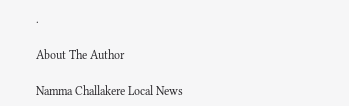.

About The Author

Namma Challakere Local News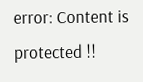error: Content is protected !!